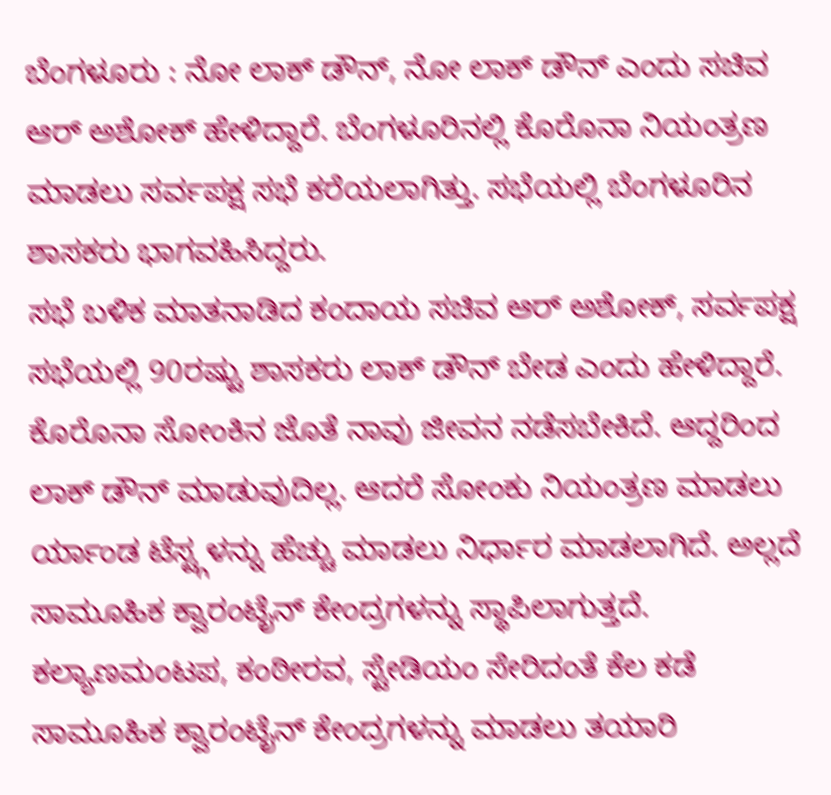ಬೆಂಗಳೂರು : ನೋ ಲಾಕ್ ಡೌನ್, ನೋ ಲಾಕ್ ಡೌನ್ ಎಂದು ಸಚಿವ ಆರ್ ಅಶೋಕ್ ಹೇಳಿದ್ದಾರೆ. ಬೆಂಗಳೂರಿನಲ್ಲಿ ಕೊರೊನಾ ನಿಯಂತ್ರಣ ಮಾಡಲು ಸರ್ವಪಕ್ಷ ಸಭೆ ಕರೆಯಲಾಗಿತ್ತು. ಸಭೆಯಲ್ಲಿ ಬೆಂಗಳೂರಿನ ಶಾಸಕರು ಭಾಗವಹಿಸಿದ್ದರು.
ಸಭೆ ಬಳಿಕ ಮಾತನಾಡಿದ ಕಂದಾಯ ಸಚಿವ ಆರ್ ಅಶೋಕ್, ಸರ್ವಪಕ್ಷ ಸಭೆಯಲ್ಲಿ 90ರಷ್ಟು ಶಾಸಕರು ಲಾಕ್ ಡೌನ್ ಬೇಡ ಎಂದು ಹೇಳಿದ್ದಾರೆ. ಕೊರೊನಾ ಸೋಂಕಿನ ಜೊತೆ ನಾವು ಜೀವನ ನಡೆಸಬೇಕಿದೆ. ಆದ್ದರಿಂದ ಲಾಕ್ ಡೌನ್ ಮಾಡುವುದಿಲ್ಲ. ಆದರೆ ಸೋಂಕು ನಿಯಂತ್ರಣ ಮಾಡಲು ರ್ಯಾಂಡ ಟೆಸ್ಟ್ಗಳನ್ನು ಹೆಚ್ಚು ಮಾಡಲು ನಿರ್ಧಾರ ಮಾಡಲಾಗಿದೆ. ಅಲ್ಲದೆ ಸಾಮೂಹಿಕ ಕ್ವಾರಂಟೈನ್ ಕೇಂದ್ರಗಳನ್ನು ಸ್ಥಾಪಿಲಾಗುತ್ತದೆ. ಕಲ್ಯಾಣಮಂಟಪ, ಕಂಠೀರವ, ಸ್ಟೇಡಿಯಂ ಸೇರಿದಂತೆ ಕೆಲ ಕಡೆ ಸಾಮೂಹಿಕ ಕ್ವಾರಂಟೈನ್ ಕೇಂದ್ರಗಳನ್ನು ಮಾಡಲು ತಯಾರಿ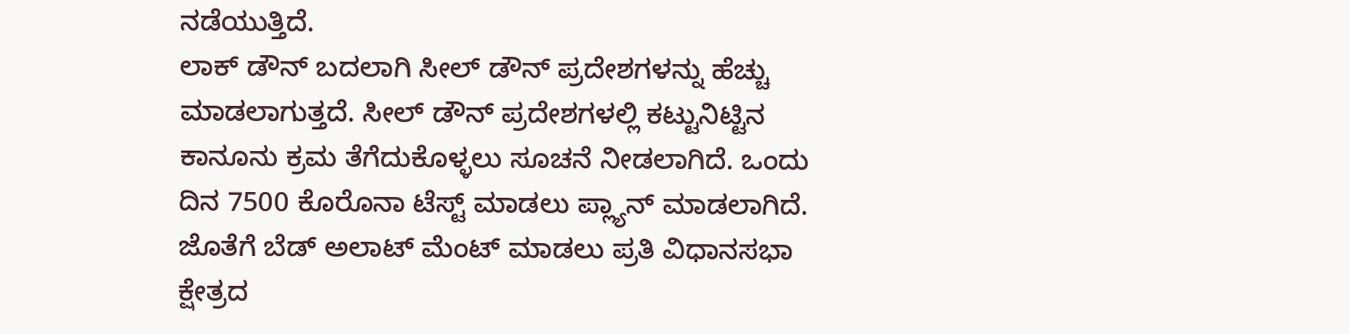ನಡೆಯುತ್ತಿದೆ.
ಲಾಕ್ ಡೌನ್ ಬದಲಾಗಿ ಸೀಲ್ ಡೌನ್ ಪ್ರದೇಶಗಳನ್ನು ಹೆಚ್ಚು ಮಾಡಲಾಗುತ್ತದೆ. ಸೀಲ್ ಡೌನ್ ಪ್ರದೇಶಗಳಲ್ಲಿ ಕಟ್ಟುನಿಟ್ಟಿನ ಕಾನೂನು ಕ್ರಮ ತೆಗೆದುಕೊಳ್ಳಲು ಸೂಚನೆ ನೀಡಲಾಗಿದೆ. ಒಂದು ದಿನ 7500 ಕೊರೊನಾ ಟೆಸ್ಟ್ ಮಾಡಲು ಪ್ಲ್ಯಾನ್ ಮಾಡಲಾಗಿದೆ. ಜೊತೆಗೆ ಬೆಡ್ ಅಲಾಟ್ ಮೆಂಟ್ ಮಾಡಲು ಪ್ರತಿ ವಿಧಾನಸಭಾ ಕ್ಷೇತ್ರದ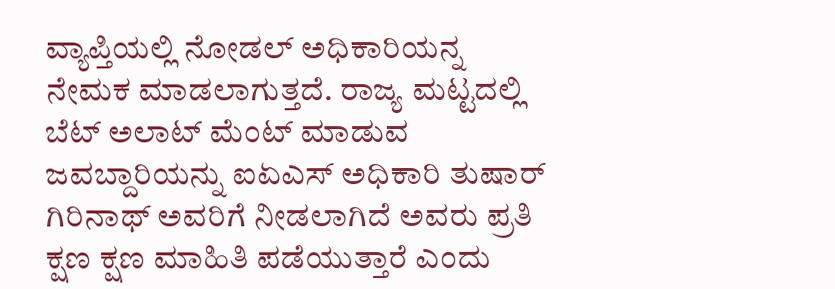ವ್ಯಾಪ್ತಿಯಲ್ಲಿ ನೋಡಲ್ ಅಧಿಕಾರಿಯನ್ನ ನೇಮಕ ಮಾಡಲಾಗುತ್ತದೆ. ರಾಜ್ಯ ಮಟ್ಟದಲ್ಲಿ ಬೆಟ್ ಅಲಾಟ್ ಮೆಂಟ್ ಮಾಡುವ ಜವಬ್ದಾರಿಯನ್ನು ಐಏಎಸ್ ಅಧಿಕಾರಿ ತುಷಾರ್ ಗಿರಿನಾಥ್ ಅವರಿಗೆ ನೀಡಲಾಗಿದೆ ಅವರು ಪ್ರತಿ ಕ್ಷಣ ಕ್ಷಣ ಮಾಹಿತಿ ಪಡೆಯುತ್ತಾರೆ ಎಂದು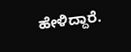ಹೇಳಿದ್ದಾರೆ.